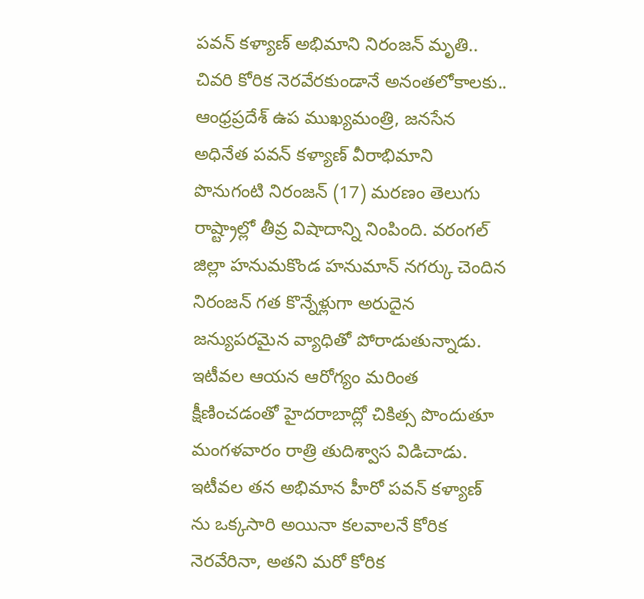పవన్ కళ్యాణ్ అభిమాని నిరంజన్ మృతి.. చివరి కోరిక నెరవేరకుండానే అనంతలోకాలకు..
ఆంధ్రప్రదేశ్ ఉప ముఖ్యమంత్రి, జనసేన అధినేత పవన్ కళ్యాణ్ వీరాభిమాని పొనుగంటి నిరంజన్ (17) మరణం తెలుగు రాష్ట్రాల్లో తీవ్ర విషాదాన్ని నింపింది. వరంగల్ జిల్లా హనుమకొండ హనుమాన్ నగర్కు చెందిన నిరంజన్ గత కొన్నేళ్లుగా అరుదైన జన్యుపరమైన వ్యాధితో పోరాడుతున్నాడు. ఇటీవల ఆయన ఆరోగ్యం మరింత క్షీణించడంతో హైదరాబాద్లో చికిత్స పొందుతూ మంగళవారం రాత్రి తుదిశ్వాస విడిచాడు. ఇటీవల తన అభిమాన హీరో పవన్ కళ్యాణ్ ను ఒక్కసారి అయినా కలవాలనే కోరిక నెరవేరినా, అతని మరో కోరిక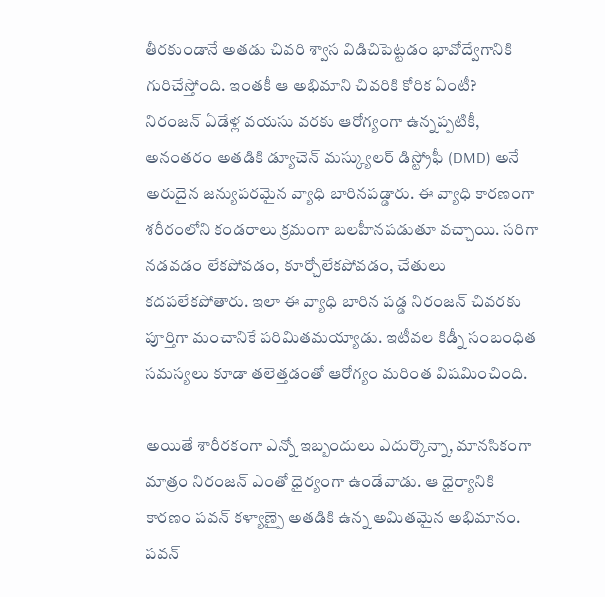తీరకుండానే అతడు చివరి శ్వాస విడిచిపెట్టడం భావోద్వేగానికి గురిచేస్తోంది. ఇంతకీ ఆ అభిమాని చివరికి కోరిక ఏంటీ?
నిరంజన్ ఏడేళ్ల వయసు వరకు ఆరోగ్యంగా ఉన్నప్పటికీ, అనంతరం అతడికి డ్యూచెన్ మస్క్యులర్ డిస్ట్రోఫీ (DMD) అనే అరుదైన జన్యుపరమైన వ్యాధి బారినపడ్డారు. ఈ వ్యాధి కారణంగా శరీరంలోని కండరాలు క్రమంగా బలహీనపడుతూ వచ్చాయి. సరిగా నడవడం లేకపోవడం, కూర్చోలేకపోవడం, చేతులు కదపలేకపోతారు. ఇలా ఈ వ్యాధి బారిన పడ్డ నిరంజన్ చివరకు పూర్తిగా మంచానికే పరిమితమయ్యాడు. ఇటీవల కిడ్నీ సంబంధిత సమస్యలు కూడా తలెత్తడంతో ఆరోగ్యం మరింత విషమించింది.

అయితే శారీరకంగా ఎన్నో ఇబ్బందులు ఎదుర్కొన్నా, మానసికంగా మాత్రం నిరంజన్ ఎంతో ధైర్యంగా ఉండేవాడు. ఆ ధైర్యానికి కారణం పవన్ కళ్యాణ్పై అతడికి ఉన్న అమితమైన అభిమానం. పవన్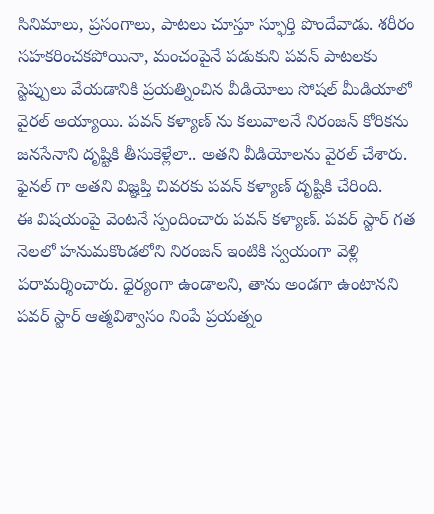సినిమాలు, ప్రసంగాలు, పాటలు చూస్తూ స్ఫూర్తి పొందేవాడు. శరీరం సహకరించకపోయినా, మంచంపైనే పడుకుని పవన్ పాటలకు స్టెప్పులు వేయడానికి ప్రయత్నించిన వీడియోలు సోషల్ మీడియాలో వైరల్ అయ్యాయి. పవన్ కళ్యాణ్ ను కలువాలనే నిరంజన్ కోరికను జనసేనాని దృష్టికి తీసుకెళ్లేలా.. అతని వీడియోలను వైరల్ చేశారు. ఫైనల్ గా అతని విజ్ఞప్తి చివరకు పవన్ కళ్యాణ్ దృష్టికి చేరింది.
ఈ విషయంపై వెంటనే స్పందించారు పవన్ కళ్యాణ్. పవర్ స్టార్ గత నెలలో హనుమకొండలోని నిరంజన్ ఇంటికి స్వయంగా వెళ్లి పరామర్శించారు. ధైర్యంగా ఉండాలని, తాను అండగా ఉంటానని పవర్ స్టార్ ఆత్మవిశ్వాసం నింపే ప్రయత్నం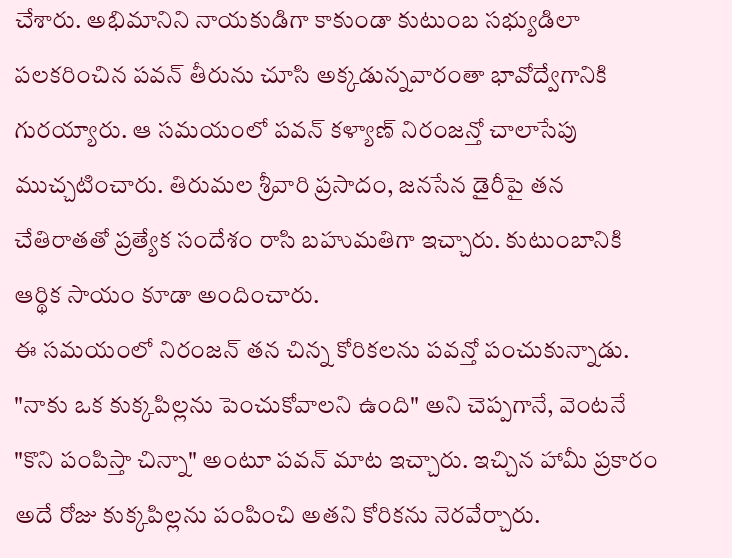చేశారు. అభిమానిని నాయకుడిగా కాకుండా కుటుంబ సభ్యుడిలా పలకరించిన పవన్ తీరును చూసి అక్కడున్నవారంతా భావోద్వేగానికి గురయ్యారు. ఆ సమయంలో పవన్ కళ్యాణ్ నిరంజన్తో చాలాసేపు ముచ్చటించారు. తిరుమల శ్రీవారి ప్రసాదం, జనసేన డైరీపై తన చేతిరాతతో ప్రత్యేక సందేశం రాసి బహుమతిగా ఇచ్చారు. కుటుంబానికి ఆర్థిక సాయం కూడా అందించారు.
ఈ సమయంలో నిరంజన్ తన చిన్న కోరికలను పవన్తో పంచుకున్నాడు. "నాకు ఒక కుక్కపిల్లను పెంచుకోవాలని ఉంది" అని చెప్పగానే, వెంటనే "కొని పంపిస్తా చిన్నా" అంటూ పవన్ మాట ఇచ్చారు. ఇచ్చిన హామీ ప్రకారం అదే రోజు కుక్కపిల్లను పంపించి అతని కోరికను నెరవేర్చారు.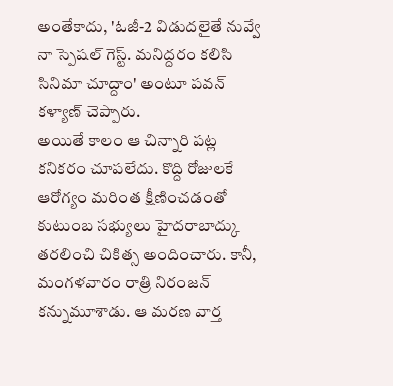అంతేకాదు, 'ఓజీ-2 విడుదలైతే నువ్వే నా స్పెషల్ గెస్ట్. మనిద్దరం కలిసి సినిమా చూద్దాం' అంటూ పవన్ కళ్యాణ్ చెప్పారు.
అయితే కాలం ఆ చిన్నారి పట్ల కనికరం చూపలేదు. కొద్ది రోజులకే ఆరోగ్యం మరింత క్షీణించడంతో కుటుంబ సభ్యులు హైదరాబాద్కు తరలించి చికిత్స అందించారు. కానీ, మంగళవారం రాత్రి నిరంజన్ కన్నుమూశాడు. ఆ మరణ వార్త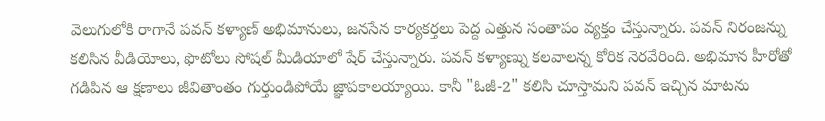వెలుగులోకి రాగానే పవన్ కళ్యాణ్ అభిమానులు, జనసేన కార్యకర్తలు పెద్ద ఎత్తున సంతాపం వ్యక్తం చేస్తున్నారు. పవన్ నిరంజన్ను కలిసిన వీడియోలు, ఫొటోలు సోషల్ మీడియాలో షేర్ చేస్తున్నారు. పవన్ కళ్యాణ్ను కలవాలన్న కోరిక నెరవేరింది. అభిమాన హీరోతో గడిపిన ఆ క్షణాలు జీవితాంతం గుర్తుండిపోయే జ్ఞాపకాలయ్యాయి. కానీ "ఓజీ-2" కలిసి చూస్తామని పవన్ ఇచ్చిన మాటను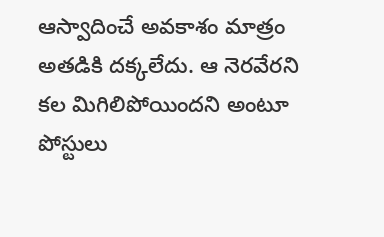ఆస్వాదించే అవకాశం మాత్రం అతడికి దక్కలేదు. ఆ నెరవేరని కల మిగిలిపోయిందని అంటూ పోస్టులు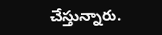చేస్తున్నారు.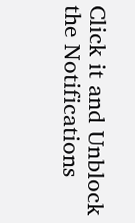Click it and Unblock the Notifications